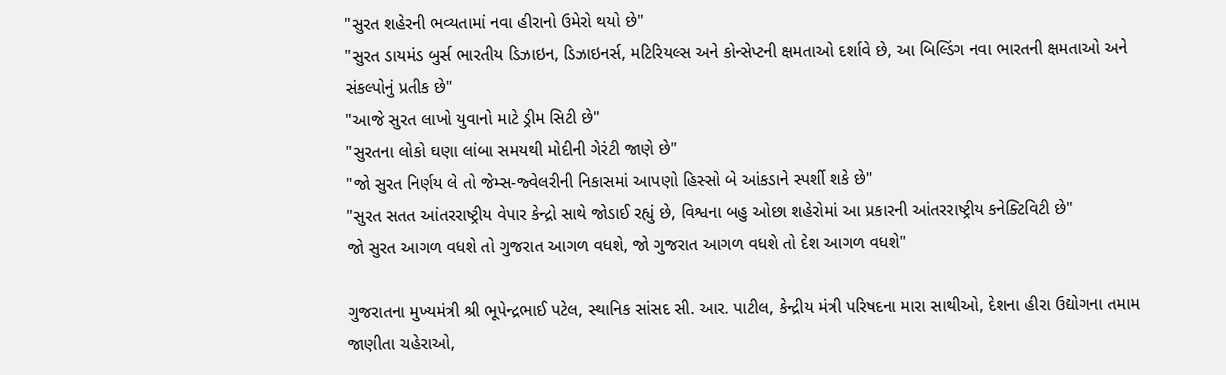"સુરત શહેરની ભવ્યતામાં નવા હીરાનો ઉમેરો થયો છે"
"સુરત ડાયમંડ બુર્સ ભારતીય ડિઝાઇન, ડિઝાઇનર્સ, મટિરિયલ્સ અને કોન્સેપ્ટની ક્ષમતાઓ દર્શાવે છે, આ બિલ્ડિંગ નવા ભારતની ક્ષમતાઓ અને સંકલ્પોનું પ્રતીક છે"
"આજે સુરત લાખો યુવાનો માટે ડ્રીમ સિટી છે"
"સુરતના લોકો ઘણા લાંબા સમયથી મોદીની ગેરંટી જાણે છે"
"જો સુરત નિર્ણય લે તો જેમ્સ-જ્વેલરીની નિકાસમાં આપણો હિસ્સો બે આંકડાને સ્પર્શી શકે છે"
"સુરત સતત આંતરરાષ્ટ્રીય વેપાર કેન્દ્રો સાથે જોડાઈ રહ્યું છે, વિશ્વના બહુ ઓછા શહેરોમાં આ પ્રકારની આંતરરાષ્ટ્રીય કનેક્ટિવિટી છે"
જો સુરત આગળ વધશે તો ગુજરાત આગળ વધશે, જો ગુજરાત આગળ વધશે તો દેશ આગળ વધશે"

ગુજરાતના મુખ્યમંત્રી શ્રી ભૂપેન્દ્રભાઈ પટેલ, સ્થાનિક સાંસદ સી. આર. પાટીલ, કેન્દ્રીય મંત્રી પરિષદના મારા સાથીઓ, દેશના હીરા ઉદ્યોગના તમામ જાણીતા ચહેરાઓ,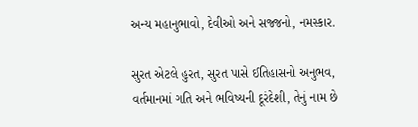અન્ય મહાનુભાવો, દેવીઓ અને સજ્જનો, નમસ્કાર.

સુરત એટલે હુરત, સુરત પાસે ઈતિહાસનો અનુભવ, વર્તમાનમાં ગતિ અને ભવિષ્યની દૂરંદેશી, તેનું નામ છે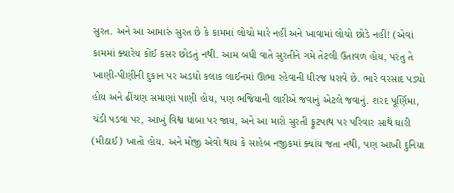સુરત. અને આ આમારું સુરત છે કે કામમાં લોચો મારે નહીં અને ખાવામાં લોચો છોડે નહીં! (એવાં કામમાં ક્યારેય કોઈ કસર છોડતું નથી. આમ બધી વાતે સુરતીને ગમે તેટલી ઉતાવળ હોય, પરંતુ તે ખાણી-પીણીની દુકાન પર અડધો કલાક લાઈનમાં ઊભા રહેવાની ધીરજ ધરાવે છે. ભારે વરસાદ પડ્યો હોય અને ઢીંચણ સમાણાં પાણી હોય, પણ ભજિયાની લારીએ જવાનું એટલે જવાનું. શરદ પૂર્ણિમા, ચંડી પડવા પર, આખું વિશ્વ ધાબા પર જાય, અને આ મારો સુરતી ફૂટપાથ પર પરિવાર સાથે ઘારી (મીઠાઈ) ખાતો હોય. અને મોજી એવો થાય કે સાહેબ નજીકમાં ક્યાંય જતા નથી, પણ આખી દુનિયા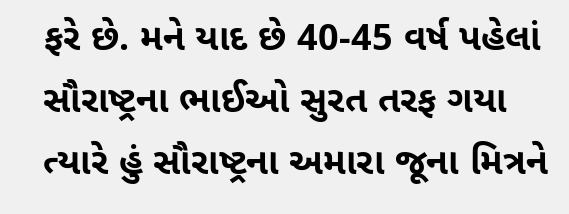ફરે છે. મને યાદ છે 40-45 વર્ષ પહેલાં સૌરાષ્ટ્રના ભાઈઓ સુરત તરફ ગયા ત્યારે હું સૌરાષ્ટ્રના અમારા જૂના મિત્રને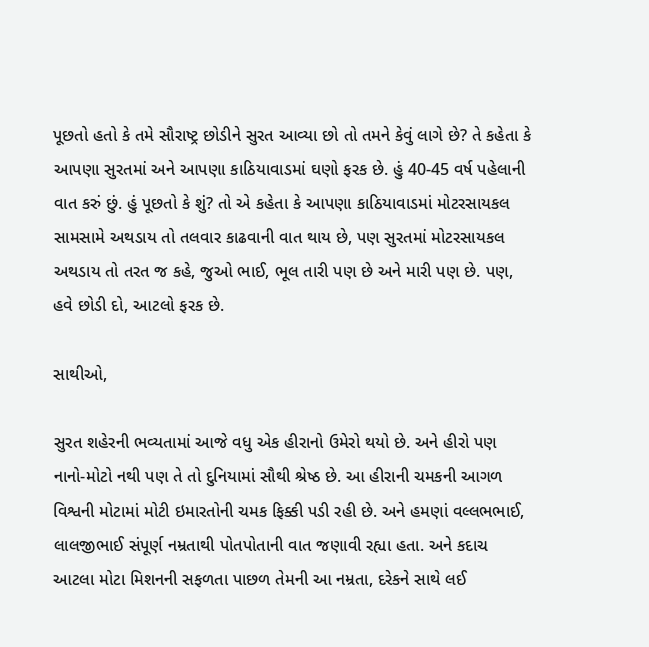પૂછતો હતો કે તમે સૌરાષ્ટ્ર છોડીને સુરત આવ્યા છો તો તમને કેવું લાગે છે? તે કહેતા કે આપણા સુરતમાં અને આપણા કાઠિયાવાડમાં ઘણો ફરક છે. હું 40-45 વર્ષ પહેલાની વાત કરું છું. હું પૂછતો કે શું? તો એ કહેતા કે આપણા કાઠિયાવાડમાં મોટરસાયકલ સામસામે અથડાય તો તલવાર કાઢવાની વાત થાય છે, પણ સુરતમાં મોટરસાયકલ અથડાય તો તરત જ કહે, જુઓ ભાઈ, ભૂલ તારી પણ છે અને મારી પણ છે. પણ, હવે છોડી દો, આટલો ફરક છે.

સાથીઓ,

સુરત શહેરની ભવ્યતામાં આજે વધુ એક હીરાનો ઉમેરો થયો છે. અને હીરો પણ નાનો-મોટો નથી પણ તે તો દુનિયામાં સૌથી શ્રેષ્ઠ છે. આ હીરાની ચમકની આગળ વિશ્વની મોટામાં મોટી ઇમારતોની ચમક ફિક્કી પડી રહી છે. અને હમણાં વલ્લભભાઈ, લાલજીભાઈ સંપૂર્ણ નમ્રતાથી પોતપોતાની વાત જણાવી રહ્યા હતા. અને કદાચ આટલા મોટા મિશનની સફળતા પાછળ તેમની આ નમ્રતા, દરેકને સાથે લઈ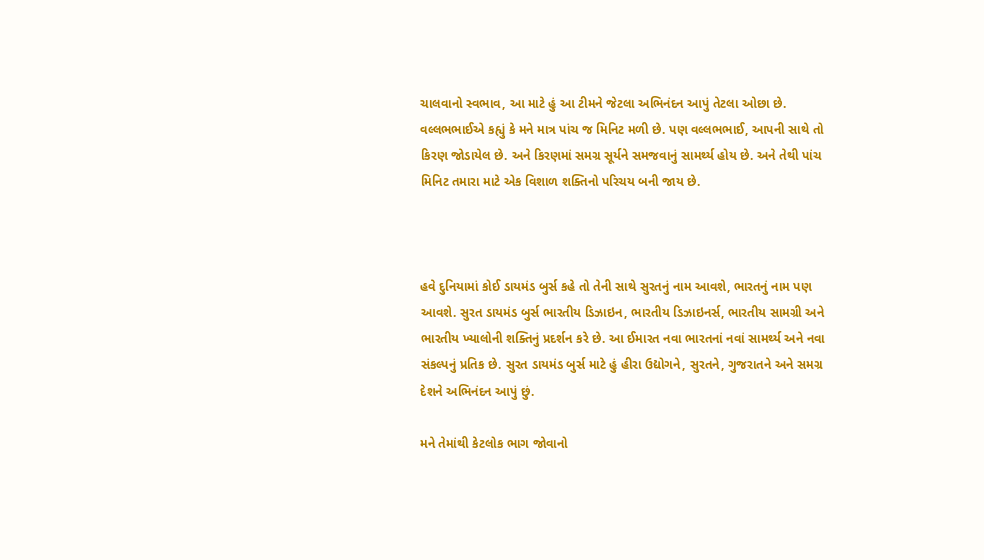ચાલવાનો સ્વભાવ, આ માટે હું આ ટીમને જેટલા અભિનંદન આપું તેટલા ઓછા છે. વલ્લભભાઈએ કહ્યું કે મને માત્ર પાંચ જ મિનિટ મળી છે. પણ વલ્લભભાઈ, આપની સાથે તો કિરણ જોડાયેલ છે. અને કિરણમાં સમગ્ર સૂર્યને સમજવાનું સામર્થ્ય હોય છે. અને તેથી પાંચ મિનિટ તમારા માટે એક વિશાળ શક્તિનો પરિચય બની જાય છે.



હવે દુનિયામાં કોઈ ડાયમંડ બુર્સ કહે તો તેની સાથે સુરતનું નામ આવશે, ભારતનું નામ પણ આવશે. સુરત ડાયમંડ બુર્સ ભારતીય ડિઝાઇન, ભારતીય ડિઝાઇનર્સ, ભારતીય સામગ્રી અને ભારતીય ખ્યાલોની શક્તિનું પ્રદર્શન કરે છે. આ ઈમારત નવા ભારતનાં નવાં સામર્થ્ય અને નવા સંકલ્પનું પ્રતિક છે. સુરત ડાયમંડ બુર્સ માટે હું હીરા ઉદ્યોગને, સુરતને, ગુજરાતને અને સમગ્ર દેશને અભિનંદન આપું છું.

મને તેમાંથી કેટલોક ભાગ જોવાનો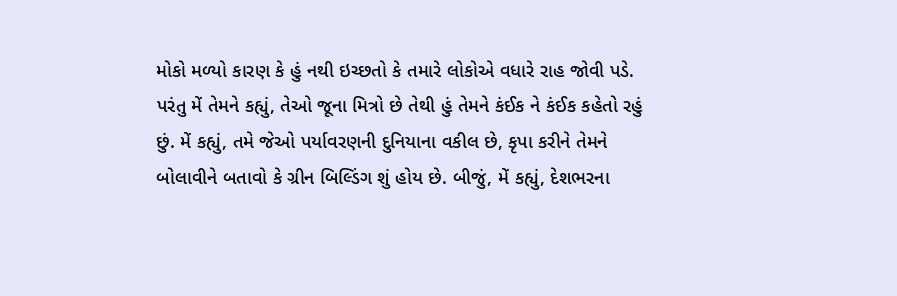મોકો મળ્યો કારણ કે હું નથી ઇચ્છતો કે તમારે લોકોએ વધારે રાહ જોવી પડે. પરંતુ મેં તેમને કહ્યું, તેઓ જૂના મિત્રો છે તેથી હું તેમને કંઈક ને કંઈક કહેતો રહું છું. મેં કહ્યું, તમે જેઓ પર્યાવરણની દુનિયાના વકીલ છે, કૃપા કરીને તેમને બોલાવીને બતાવો કે ગ્રીન બિલ્ડિંગ શું હોય છે. બીજું, મેં કહ્યું, દેશભરના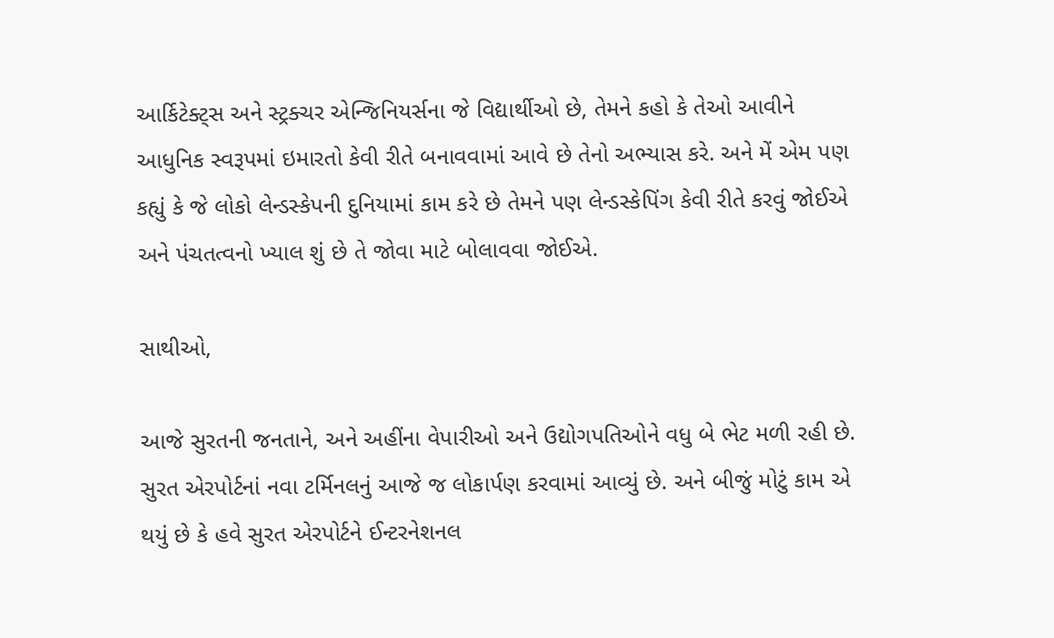આર્કિટેક્ટ્સ અને સ્ટ્રક્ચર એન્જિનિયર્સના જે વિદ્યાર્થીઓ છે, તેમને કહો કે તેઓ આવીને આધુનિક સ્વરૂપમાં ઇમારતો કેવી રીતે બનાવવામાં આવે છે તેનો અભ્યાસ કરે. અને મેં એમ પણ કહ્યું કે જે લોકો લેન્ડસ્કેપની દુનિયામાં કામ કરે છે તેમને પણ લેન્ડસ્કેપિંગ કેવી રીતે કરવું જોઈએ અને પંચતત્વનો ખ્યાલ શું છે તે જોવા માટે બોલાવવા જોઈએ.

સાથીઓ,

આજે સુરતની જનતાને, અને અહીંના વેપારીઓ અને ઉદ્યોગપતિઓને વધુ બે ભેટ મળી રહી છે. સુરત એરપોર્ટનાં નવા ટર્મિનલનું આજે જ લોકાર્પણ કરવામાં આવ્યું છે. અને બીજું મોટું કામ એ થયું છે કે હવે સુરત એરપોર્ટને ઈન્ટરનેશનલ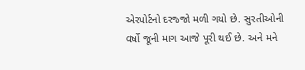એરપોર્ટનો દરજ્જો મળી ગયો છે. સુરતીઓની વર્ષો જૂની માગ આજે પૂરી થઈ છે. અને મને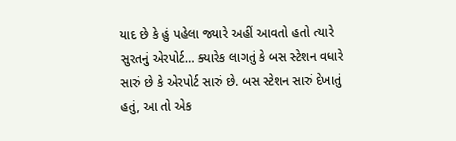યાદ છે કે હું પહેલા જ્યારે અહીં આવતો હતો ત્યારે સુરતનું એરપોર્ટ… ક્યારેક લાગતું કે બસ સ્ટેશન વધારે સારું છે કે એરપોર્ટ સારું છે. બસ સ્ટેશન સારું દેખાતું હતું, આ તો એક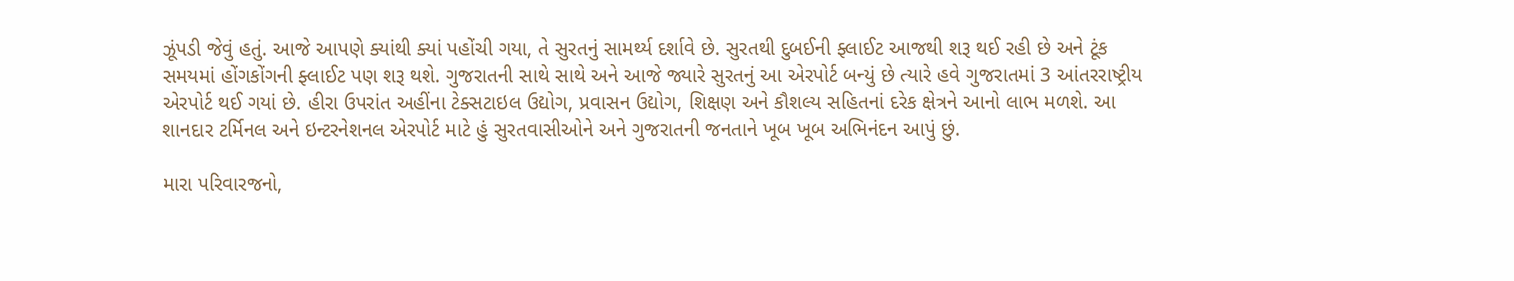ઝૂંપડી જેવું હતું. આજે આપણે ક્યાંથી ક્યાં પહોંચી ગયા, તે સુરતનું સામર્થ્ય દર્શાવે છે. સુરતથી દુબઈની ફ્લાઈટ આજથી શરૂ થઈ રહી છે અને ટૂંક સમયમાં હોંગકોંગની ફ્લાઈટ પણ શરૂ થશે. ગુજરાતની સાથે સાથે અને આજે જ્યારે સુરતનું આ એરપોર્ટ બન્યું છે ત્યારે હવે ગુજરાતમાં 3 આંતરરાષ્ટ્રીય એરપોર્ટ થઈ ગયાં છે. હીરા ઉપરાંત અહીંના ટેક્સટાઇલ ઉદ્યોગ, પ્રવાસન ઉદ્યોગ, શિક્ષણ અને કૌશલ્ય સહિતનાં દરેક ક્ષેત્રને આનો લાભ મળશે. આ શાનદાર ટર્મિનલ અને ઇન્ટરનેશનલ એરપોર્ટ માટે હું સુરતવાસીઓને અને ગુજરાતની જનતાને ખૂબ ખૂબ અભિનંદન આપું છું.

મારા પરિવારજનો,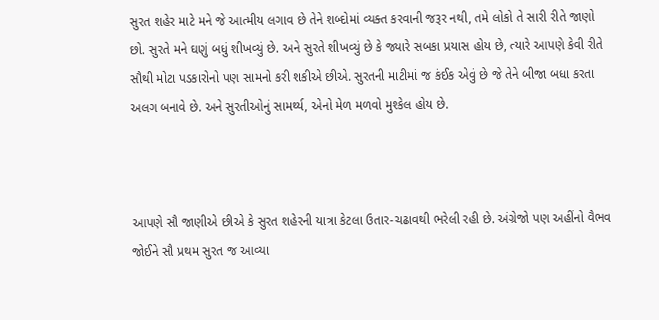સુરત શહેર માટે મને જે આત્મીય લગાવ છે તેને શબ્દોમાં વ્યક્ત કરવાની જરૂર નથી, તમે લોકો તે સારી રીતે જાણો છો. સુરતે મને ઘણું બધું શીખવ્યું છે. અને સુરતે શીખવ્યું છે કે જ્યારે સબકા પ્રયાસ હોય છે, ત્યારે આપણે કેવી રીતે સૌથી મોટા પડકારોનો પણ સામનો કરી શકીએ છીએ. સુરતની માટીમાં જ કંઈક એવું છે જે તેને બીજા બધા કરતા અલગ બનાવે છે. અને સુરતીઓનું સામર્થ્ય, એનો મેળ મળવો મુશ્કેલ હોય છે.



આપણે સૌ જાણીએ છીએ કે સુરત શહેરની યાત્રા કેટલા ઉતાર-ચઢાવથી ભરેલી રહી છે. અંગ્રેજો પણ અહીંનો વૈભવ જોઈને સૌ પ્રથમ સુરત જ આવ્યા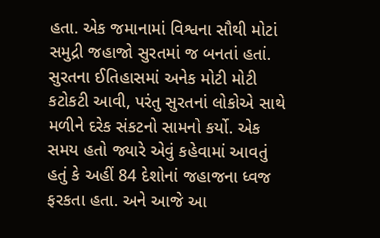હતા. એક જમાનામાં વિશ્વના સૌથી મોટાં સમુદ્રી જહાજો સુરતમાં જ બનતાં હતાં. સુરતના ઈતિહાસમાં અનેક મોટી મોટી કટોકટી આવી, પરંતુ સુરતનાં લોકોએ સાથે મળીને દરેક સંકટનો સામનો કર્યો. એક સમય હતો જ્યારે એવું કહેવામાં આવતું હતું કે અહીં 84 દેશોનાં જહાજના ધ્વજ ફરકતા હતા. અને આજે આ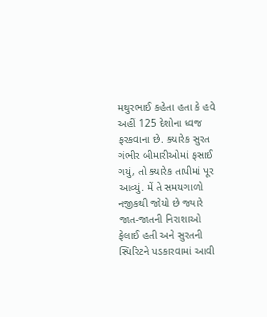મથુરભાઈ કહેતા હતા કે હવે અહીં 125 દેશોના ધ્વજ ફરકવાના છે. ક્યારેક સુરત ગંભીર બીમારીઓમાં ફસાઈ ગયું, તો ક્યારેક તાપીમાં પૂર આવ્યું. મેં તે સમયગાળો નજીકથી જોયો છે જ્યારે જાત-જાતની નિરાશાઓ ફેલાઈ હતી અને સુરતની સ્પિરિટને પડકારવામાં આવી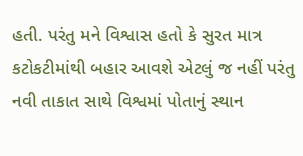હતી. પરંતુ મને વિશ્વાસ હતો કે સુરત માત્ર કટોકટીમાંથી બહાર આવશે એટલું જ નહીં પરંતુ નવી તાકાત સાથે વિશ્વમાં પોતાનું સ્થાન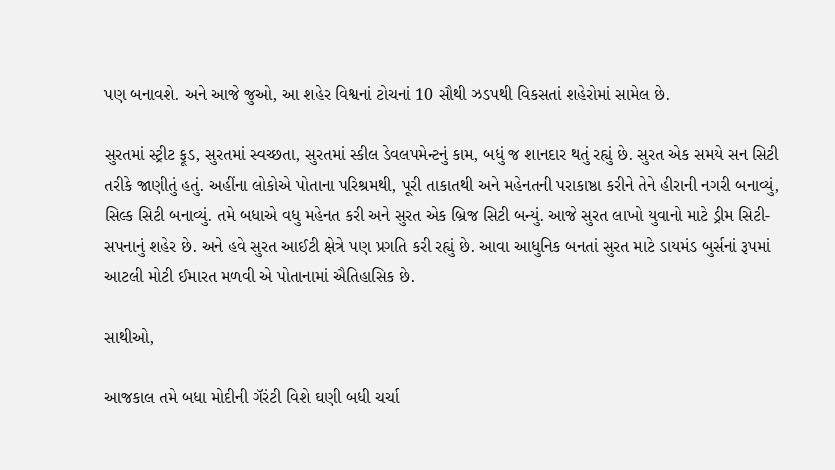પણ બનાવશે. અને આજે જુઓ, આ શહેર વિશ્વનાં ટોચનાં 10 સૌથી ઝડપથી વિકસતાં શહેરોમાં સામેલ છે.

સુરતમાં સ્ટ્રીટ ફૂડ, સુરતમાં સ્વચ્છતા, સુરતમાં સ્કીલ ડેવલપમેન્ટનું કામ, બધું જ શાનદાર થતું રહ્યું છે. સુરત એક સમયે સન સિટી તરીકે જાણીતું હતું. અહીંના લોકોએ પોતાના પરિશ્રમથી, પૂરી તાકાતથી અને મહેનતની પરાકાષ્ઠા કરીને તેને હીરાની નગરી બનાવ્યું, સિલ્ક સિટી બનાવ્યું. તમે બધાએ વધુ મહેનત કરી અને સુરત એક બ્રિજ સિટી બન્યું. આજે સુરત લાખો યુવાનો માટે ડ્રીમ સિટી- સપનાનું શહેર છે. અને હવે સુરત આઈટી ક્ષેત્રે પણ પ્રગતિ કરી રહ્યું છે. આવા આધુનિક બનતાં સુરત માટે ડાયમંડ બુર્સનાં રૂપમાં આટલી મોટી ઈમારત મળવી એ પોતાનામાં ઐતિહાસિક છે.

સાથીઓ,

આજકાલ તમે બધા મોદીની ગૅરંટી વિશે ઘણી બધી ચર્ચા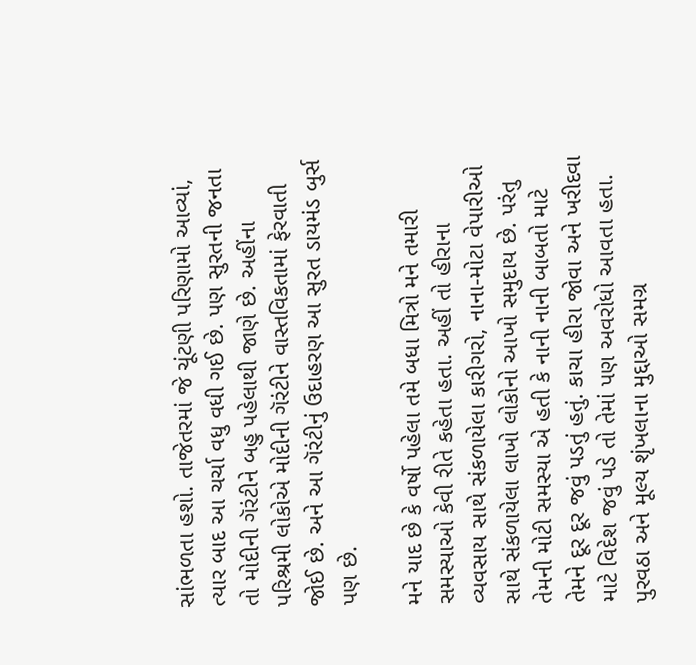સાંભળતા હશો. તાજેતરમાં જે ચૂંટણી પરિણામો આવ્યાં, ત્યાર બાદ આ ચર્ચા વધુ વધી ગઈ છે. પણ સુરતની જનતા તો મોદીની ગૅરંટીને બહુ પહેલાથી જાણે છે. અહીંના પરિશ્રમી લોકોએ મોદીની ગૅરંટીને વાસ્તવિકતામાં ફેરવાતી જોઈ છે. અને આ ગૅરંટીનું ઉદાહરણ આ સુરત ડાયમંડ બુર્સ પણ છે.

મને યાદ છે કે વર્ષો પહેલા તમે બધા મિત્રો મને તમારી સમસ્યાઓ કેવી રીતે કહેતા હતા. અહીં તો હીરાના વ્યવસાય સાથે સંકળાયેલા કારીગરો, નાના-મોટા વેપારીઓ સાથે સંકળાયેલા લાખો લોકોનો આખો સમુદાય છે. પરંતુ તેમની મોટી સમસ્યા એ હતી કે નાની નાની બાબતો માટે તેમને દૂર દૂર જવું પડતું હતું. કાચા હીરા જોવા અને ખરીદવા માટે વિદેશ જવું પડે તો તેમાં પણ અવરોધો આવતા હતા. પુરવઠા અને મૂલ્ય શૃંખલાના મુદ્દાઓ સમગ્ર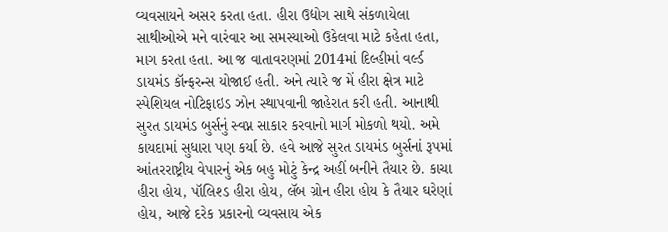વ્યવસાયને અસર કરતા હતા. હીરા ઉદ્યોગ સાથે સંકળાયેલા સાથીઓએ મને વારંવાર આ સમસ્યાઓ ઉકેલવા માટે કહેતા હતા, માગ કરતા હતા. આ જ વાતાવરણમાં 2014માં દિલ્હીમાં વર્લ્ડ ડાયમંડ કૉન્ફરન્સ યોજાઈ હતી. અને ત્યારે જ મેં હીરા ક્ષેત્ર માટે સ્પેશિયલ નોટિફાઇડ ઝોન સ્થાપવાની જાહેરાત કરી હતી. આનાથી સુરત ડાયમંડ બુર્સનું સ્વપ્ન સાકાર કરવાનો માર્ગ મોકળો થયો. અમે કાયદામાં સુધારા પણ કર્યા છે. હવે આજે સુરત ડાયમંડ બુર્સનાં રૂપમાં આંતરરાષ્ટ્રીય વેપારનું એક બહુ મોટું કેન્દ્ર અહીં બનીને તૈયાર છે. કાચા હીરા હોય, પૉલિશ્ડ હીરા હોય, લૅબ ગ્રોન હીરા હોય કે તૈયાર ઘરેણાં હોય, આજે દરેક પ્રકારનો વ્યવસાય એક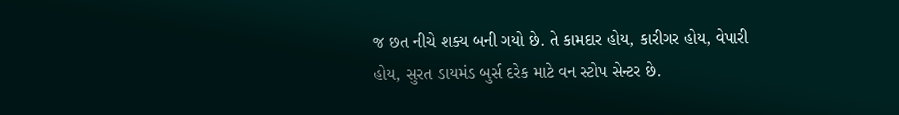જ છત નીચે શક્ય બની ગયો છે. તે કામદાર હોય, કારીગર હોય, વેપારી હોય, સુરત ડાયમંડ બુર્સ દરેક માટે વન સ્ટોપ સેન્ટર છે.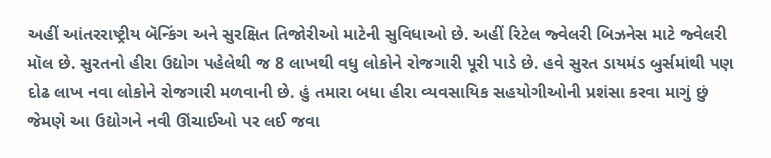અહીં આંતરરાષ્ટ્રીય બૅન્કિંગ અને સુરક્ષિત તિજોરીઓ માટેની સુવિધાઓ છે. અહીં રિટેલ જ્વેલરી બિઝનેસ માટે જ્વેલરી મૉલ છે. સુરતનો હીરા ઉદ્યોગ પહેલેથી જ 8 લાખથી વધુ લોકોને રોજગારી પૂરી પાડે છે. હવે સુરત ડાયમંડ બુર્સમાંથી પણ દોઢ લાખ નવા લોકોને રોજગારી મળવાની છે. હું તમારા બધા હીરા વ્યવસાયિક સહયોગીઓની પ્રશંસા કરવા માગું છું જેમણે આ ઉદ્યોગને નવી ઊંચાઈઓ પર લઈ જવા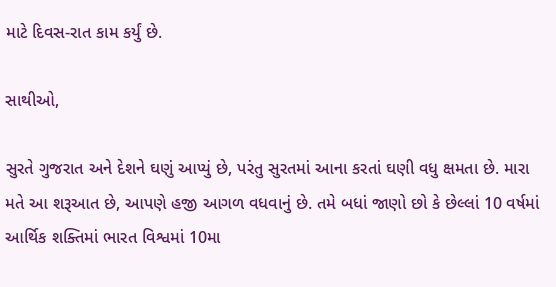માટે દિવસ-રાત કામ કર્યું છે.

સાથીઓ,

સુરતે ગુજરાત અને દેશને ઘણું આપ્યું છે, પરંતુ સુરતમાં આના કરતાં ઘણી વધુ ક્ષમતા છે. મારા મતે આ શરૂઆત છે, આપણે હજી આગળ વધવાનું છે. તમે બધાં જાણો છો કે છેલ્લાં 10 વર્ષમાં આર્થિક શક્તિમાં ભારત વિશ્વમાં 10મા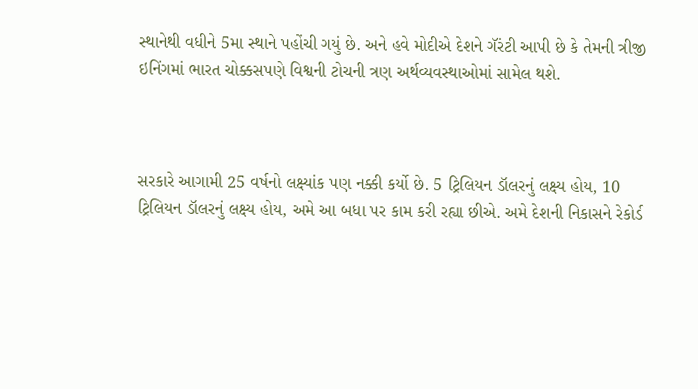સ્થાનેથી વધીને 5મા સ્થાને પહોંચી ગયું છે. અને હવે મોદીએ દેશને ગૅરંટી આપી છે કે તેમની ત્રીજી ઇનિંગમાં ભારત ચોક્કસપણે વિશ્વની ટોચની ત્રણ અર્થવ્યવસ્થાઓમાં સામેલ થશે.



સરકારે આગામી 25 વર્ષનો લક્ષ્યાંક પણ નક્કી કર્યો છે. 5 ટ્રિલિયન ડૉલરનું લક્ષ્ય હોય, 10 ટ્રિલિયન ડૉલરનું લક્ષ્ય હોય, અમે આ બધા પર કામ કરી રહ્યા છીએ. અમે દેશની નિકાસને રેકોર્ડ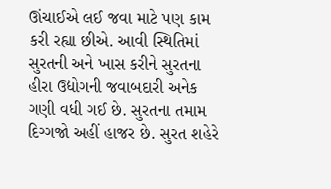ઊંચાઈએ લઈ જવા માટે પણ કામ કરી રહ્યા છીએ. આવી સ્થિતિમાં સુરતની અને ખાસ કરીને સુરતના હીરા ઉદ્યોગની જવાબદારી અનેક ગણી વધી ગઈ છે. સુરતના તમામ દિગ્ગજો અહીં હાજર છે. સુરત શહેરે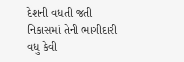દેશની વધતી જતી નિકાસમાં તેની ભાગીદારી વધુ કેવી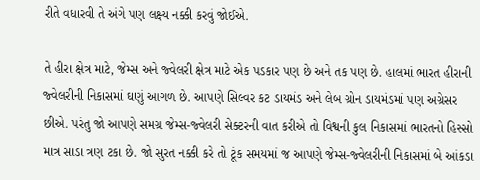રીતે વધારવી તે અંગે પણ લક્ષ્ય નક્કી કરવું જોઈએ.

તે હીરા ક્ષેત્ર માટે, જેમ્સ અને જ્વેલરી ક્ષેત્ર માટે એક પડકાર પણ છે અને તક પણ છે. હાલમાં ભારત હીરાની જ્વેલરીની નિકાસમાં ઘણું આગળ છે. આપણે સિલ્વર કટ ડાયમંડ અને લેબ ગ્રોન ડાયમંડમાં પણ અગ્રેસર છીએ. પરંતુ જો આપણે સમગ્ર જેમ્સ-જ્વેલરી સેક્ટરની વાત કરીએ તો વિશ્વની કુલ નિકાસમાં ભારતનો હિસ્સો માત્ર સાડા ત્રણ ટકા છે. જો સુરત નક્કી કરે તો ટૂંક સમયમાં જ આપણે જેમ્સ-જ્વેલરીની નિકાસમાં બે આંકડા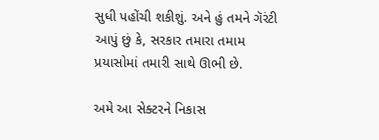સુધી પહોંચી શકીશું. અને હું તમને ગૅરંટી આપું છું કે, સરકાર તમારા તમામ પ્રયાસોમાં તમારી સાથે ઊભી છે.

અમે આ સેક્ટરને નિકાસ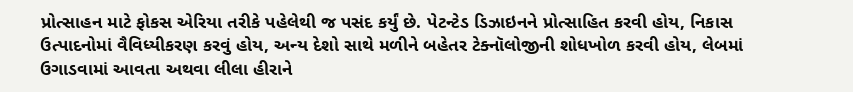પ્રોત્સાહન માટે ફોકસ એરિયા તરીકે પહેલેથી જ પસંદ કર્યું છે. પેટન્ટેડ ડિઝાઇનને પ્રોત્સાહિત કરવી હોય, નિકાસ ઉત્પાદનોમાં વૈવિધ્યીકરણ કરવું હોય, અન્ય દેશો સાથે મળીને બહેતર ટેક્નૉલોજીની શોધખોળ કરવી હોય, લેબમાં ઉગાડવામાં આવતા અથવા લીલા હીરાને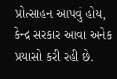પ્રોત્સાહન આપવું હોય, કેન્દ્ર સરકાર આવા અનેક પ્રયાસો કરી રહી છે.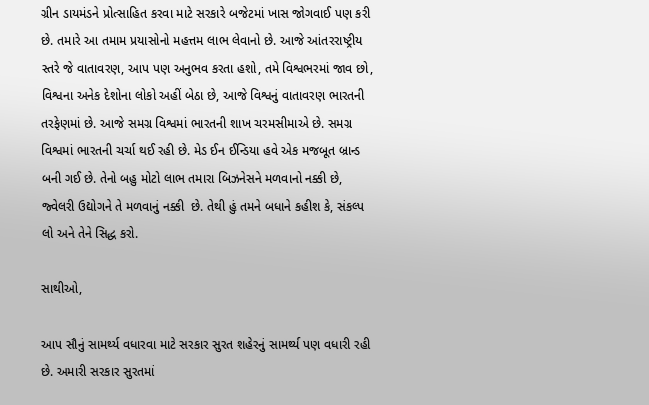ગ્રીન ડાયમંડને પ્રોત્સાહિત કરવા માટે સરકારે બજેટમાં ખાસ જોગવાઈ પણ કરી છે. તમારે આ તમામ પ્રયાસોનો મહત્તમ લાભ લેવાનો છે. આજે આંતરરાષ્ટ્રીય સ્તરે જે વાતાવરણ, આપ પણ અનુભવ કરતા હશો, તમે વિશ્વભરમાં જાવ છો, વિશ્વના અનેક દેશોના લોકો અહીં બેઠા છે, આજે વિશ્વનું વાતાવરણ ભારતની તરફેણમાં છે. આજે સમગ્ર વિશ્વમાં ભારતની શાખ ચરમસીમાએ છે. સમગ્ર વિશ્વમાં ભારતની ચર્ચા થઈ રહી છે. મેડ ઈન ઈન્ડિયા હવે એક મજબૂત બ્રાન્ડ બની ગઈ છે. તેનો બહુ મોટો લાભ તમારા બિઝનેસને મળવાનો નક્કી છે, જ્વેલરી ઉદ્યોગને તે મળવાનું નક્કી  છે. તેથી હું તમને બધાને કહીશ કે, સંકલ્પ લો અને તેને સિદ્ધ કરો.

સાથીઓ,

આપ સૌનું સામર્થ્ય વધારવા માટે સરકાર સુરત શહેરનું સામર્થ્ય પણ વધારી રહી છે. અમારી સરકાર સુરતમાં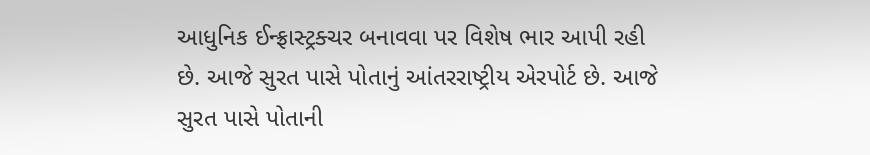આધુનિક ઈન્ફ્રાસ્ટ્રક્ચર બનાવવા પર વિશેષ ભાર આપી રહી છે. આજે સુરત પાસે પોતાનું આંતરરાષ્ટ્રીય એરપોર્ટ છે. આજે સુરત પાસે પોતાની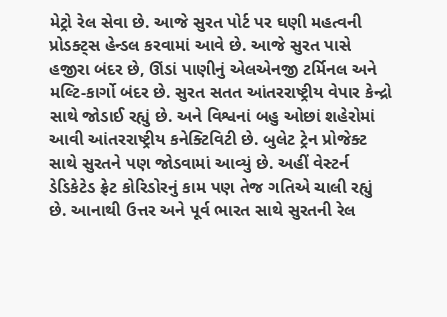મેટ્રો રેલ સેવા છે. આજે સુરત પોર્ટ પર ઘણી મહત્વની પ્રોડક્ટ્સ હેન્ડલ કરવામાં આવે છે. આજે સુરત પાસે હજીરા બંદર છે, ઊંડાં પાણીનું એલએનજી ટર્મિનલ અને મલ્ટિ-કાર્ગો બંદર છે. સુરત સતત આંતરરાષ્ટ્રીય વેપાર કેન્દ્રો સાથે જોડાઈ રહ્યું છે. અને વિશ્વનાં બહુ ઓછાં શહેરોમાં આવી આંતરરાષ્ટ્રીય કનેક્ટિવિટી છે. બુલેટ ટ્રેન પ્રોજેક્ટ સાથે સુરતને પણ જોડવામાં આવ્યું છે. અહીં વેસ્ટર્ન ડેડિકેટેડ ફ્રેટ કોરિડોરનું કામ પણ તેજ ગતિએ ચાલી રહ્યું છે. આનાથી ઉત્તર અને પૂર્વ ભારત સાથે સુરતની રેલ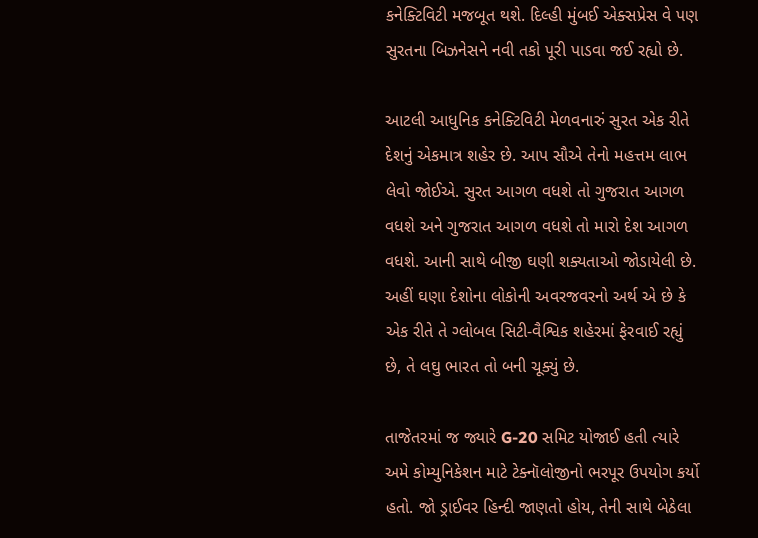કનેક્ટિવિટી મજબૂત થશે. દિલ્હી મુંબઈ એક્સપ્રેસ વે પણ સુરતના બિઝનેસને નવી તકો પૂરી પાડવા જઈ રહ્યો છે.

આટલી આધુનિક કનેક્ટિવિટી મેળવનારું સુરત એક રીતે દેશનું એકમાત્ર શહેર છે. આપ સૌએ તેનો મહત્તમ લાભ લેવો જોઈએ. સુરત આગળ વધશે તો ગુજરાત આગળ વધશે અને ગુજરાત આગળ વધશે તો મારો દેશ આગળ વધશે. આની સાથે બીજી ઘણી શક્યતાઓ જોડાયેલી છે. અહીં ઘણા દેશોના લોકોની અવરજવરનો અર્થ એ છે કે એક રીતે તે ગ્લોબલ સિટી-વૈશ્વિક શહેરમાં ફેરવાઈ રહ્યું છે, તે લઘુ ભારત તો બની ચૂક્યું છે.

તાજેતરમાં જ જ્યારે G-20 સમિટ યોજાઈ હતી ત્યારે અમે કોમ્યુનિકેશન માટે ટેક્નૉલોજીનો ભરપૂર ઉપયોગ કર્યો હતો. જો ડ્રાઈવર હિન્દી જાણતો હોય, તેની સાથે બેઠેલા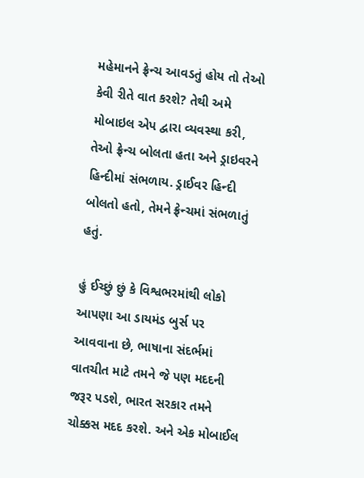મહેમાનને ફ્રેન્ચ આવડતું હોય તો તેઓ કેવી રીતે વાત કરશે? તેથી અમે મોબાઇલ એપ દ્વારા વ્યવસ્થા કરી, તેઓ ફ્રેન્ચ બોલતા હતા અને ડ્રાઇવરને હિન્દીમાં સંભળાય. ડ્રાઈવર હિન્દી બોલતો હતો, તેમને ફ્રેન્ચમાં સંભળાતું હતું.

હું ઈચ્છું છું કે વિશ્વભરમાંથી લોકો આપણા આ ડાયમંડ બુર્સ પર આવવાના છે, ભાષાના સંદર્ભમાં વાતચીત માટે તમને જે પણ મદદની જરૂર પડશે, ભારત સરકાર તમને ચોક્કસ મદદ કરશે. અને એક મોબાઈલ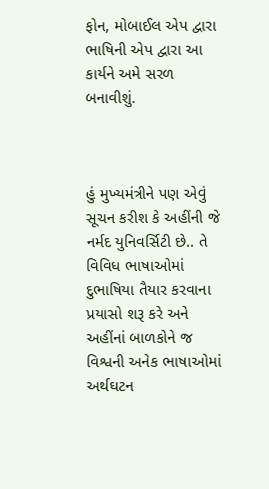ફોન, મોબાઈલ એપ દ્વારા ભાષિની એપ દ્વારા આ કાર્યને અમે સરળ બનાવીશું.



હું મુખ્યમંત્રીને પણ એવું સૂચન કરીશ કે અહીંની જે નર્મદ યુનિવર્સિટી છે.. તે વિવિધ ભાષાઓમાં દુભાષિયા તૈયાર કરવાના પ્રયાસો શરૂ કરે અને અહીંનાં બાળકોને જ વિશ્વની અનેક ભાષાઓમાં અર્થઘટન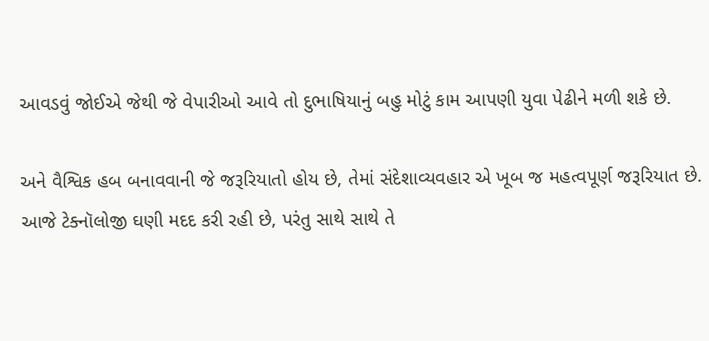આવડવું જોઈએ જેથી જે વેપારીઓ આવે તો દુભાષિયાનું બહુ મોટું કામ આપણી યુવા પેઢીને મળી શકે છે.

અને વૈશ્વિક હબ બનાવવાની જે જરૂરિયાતો હોય છે, તેમાં સંદેશાવ્યવહાર એ ખૂબ જ મહત્વપૂર્ણ જરૂરિયાત છે. આજે ટેક્નૉલોજી ઘણી મદદ કરી રહી છે, પરંતુ સાથે સાથે તે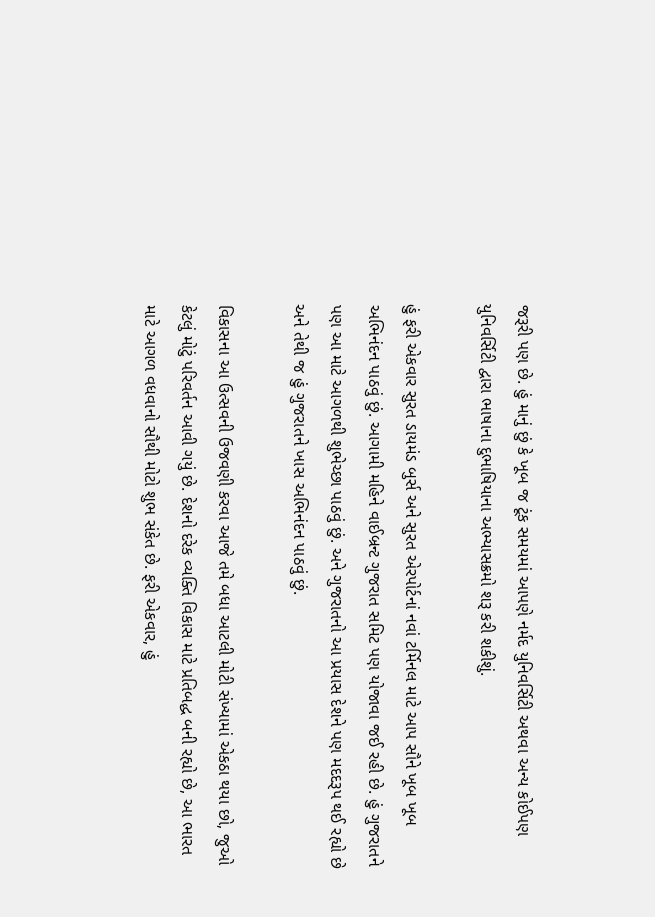જરૂરી પણ છે. હું માનું છું કે ખૂબ જ ટૂંક સમયમાં આપણે નર્મદ યુનિવર્સિટી અથવા અન્ય કોઈપણ યુનિવર્સિટી દ્વારા ભાષાના દુભાષિયાના અભ્યાસક્રમો શરૂ કરી શકીશું.

હું ફરી એકવાર સુરત ડાયમંડ બુર્સ અને સુરત એરપોર્ટનાં નવાં ટર્મિનલ માટે આપ સૌને ખૂબ ખૂબ અભિનંદન પાઠવું છું. આગામી મહિને વાઈબ્રન્ટ ગુજરાત સમિટ પણ યોજાવા જઈ રહી છે. હું ગુજરાતને પણ આ માટે આગળથી શુભેચ્છા પાઠવું છું. અને ગુજરાતનો આ પ્રયાસ દેશને પણ મદદરૂપ થઈ રહ્યો છે અને તેથી જ હું ગુજરાતને ખાસ અભિનંદન પાઠવું છું.

વિકાસના આ ઉત્સવની ઉજવણી કરવા આજે તમે બધા આટલી મોટી સંખ્યામાં એકઠા થયા છો, જુઓ કેટલું મોટું પરિવર્તન આવી ગયું છે. દેશનો દરેક વ્યક્તિ વિકાસ માટે પ્રતિબદ્ધ બની રહ્યો છે, આ ભારત માટે આગળ વધવાનો સૌથી મોટો શુભ સંકેત છે. ફરી એકવાર, હું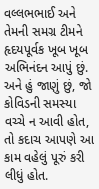વલ્લભભાઈ અને તેમની સમગ્ર ટીમને હૃદયપૂર્વક ખૂબ ખૂબ અભિનંદન આપું છું. અને હું જાણું છું, જો કોવિડની સમસ્યા વચ્ચે ન આવી હોત, તો કદાચ આપણે આ કામ વહેલું પૂરું કરી લીધું હોત.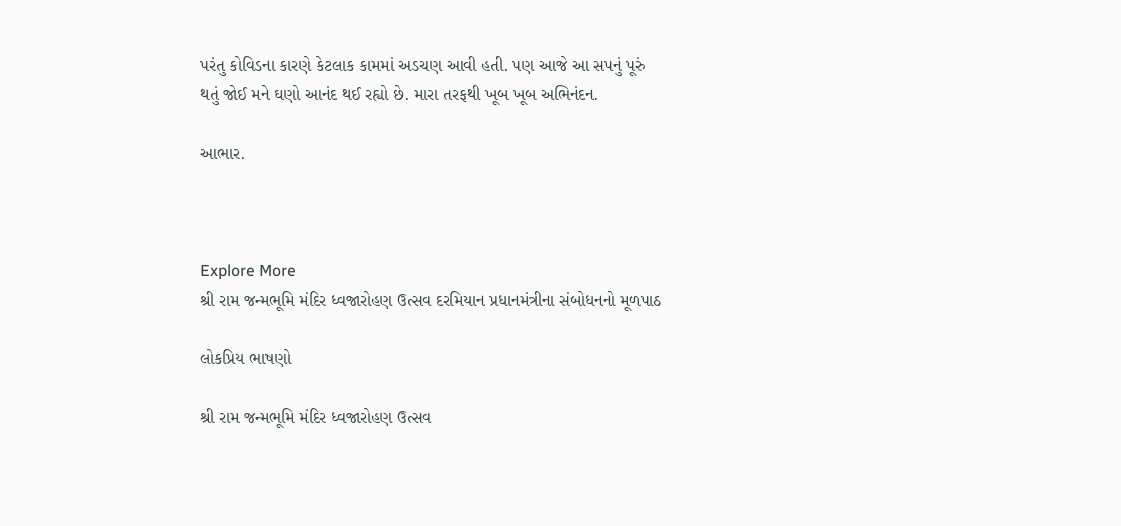પરંતુ કોવિડના કારણે કેટલાક કામમાં અડચણ આવી હતી. પણ આજે આ સપનું પૂરું થતું જોઈ મને ઘણો આનંદ થઈ રહ્યો છે. મારા તરફથી ખૂબ ખૂબ અભિનંદન.

આભાર.



Explore More
શ્રી રામ જન્મભૂમિ મંદિર ધ્વજારોહણ ઉત્સવ દરમિયાન પ્રધાનમંત્રીના સંબોધનનો મૂળપાઠ

લોકપ્રિય ભાષણો

શ્રી રામ જન્મભૂમિ મંદિર ધ્વજારોહણ ઉત્સવ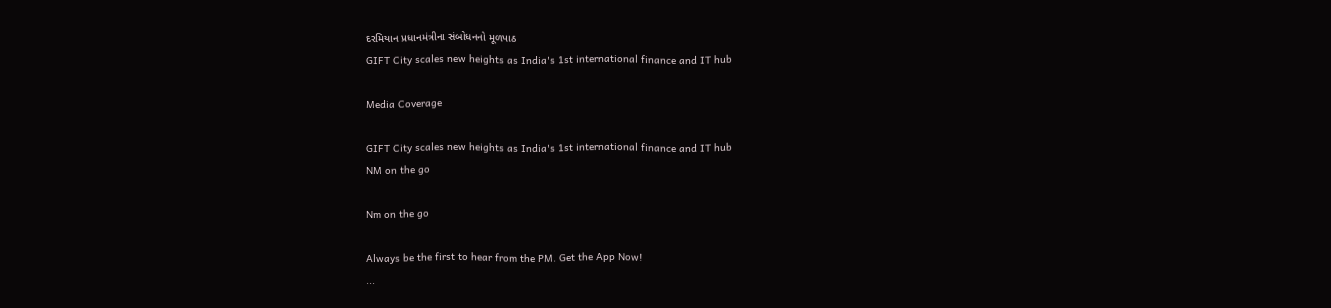દરમિયાન પ્રધાનમંત્રીના સંબોધનનો મૂળપાઠ
GIFT City scales new heights as India's 1st international finance and IT hub

Media Coverage

GIFT City scales new heights as India's 1st international finance and IT hub
NM on the go

Nm on the go

Always be the first to hear from the PM. Get the App Now!
...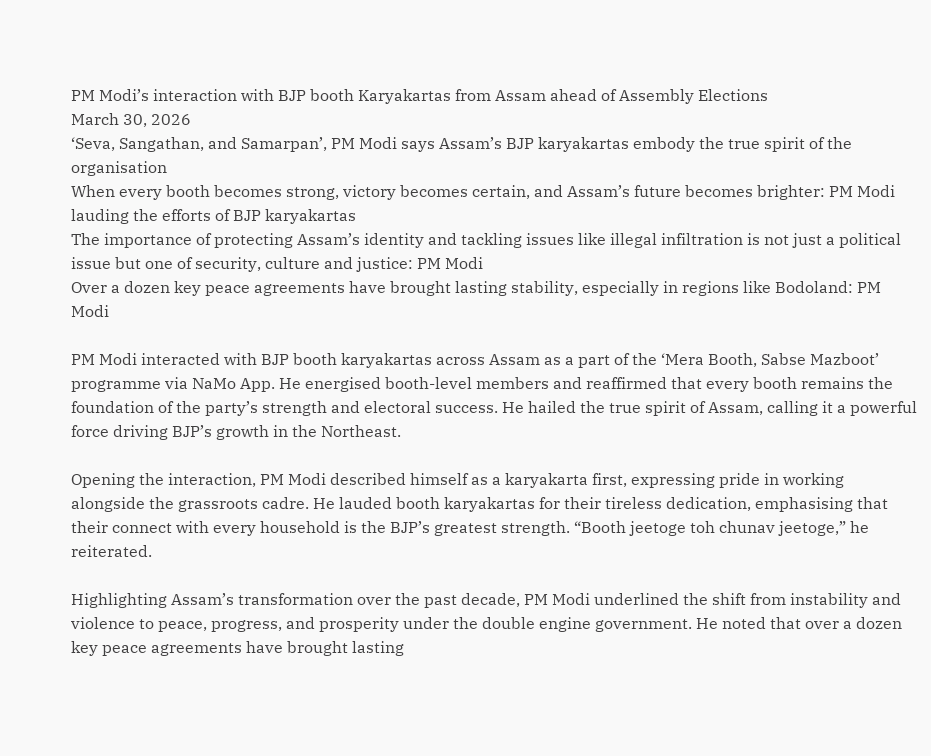PM Modi’s interaction with BJP booth Karyakartas from Assam ahead of Assembly Elections
March 30, 2026
‘Seva, Sangathan, and Samarpan’, PM Modi says Assam’s BJP karyakartas embody the true spirit of the organisation
When every booth becomes strong, victory becomes certain, and Assam’s future becomes brighter: PM Modi lauding the efforts of BJP karyakartas
The importance of protecting Assam’s identity and tackling issues like illegal infiltration is not just a political issue but one of security, culture and justice: PM Modi
Over a dozen key peace agreements have brought lasting stability, especially in regions like Bodoland: PM Modi

PM Modi interacted with BJP booth karyakartas across Assam as a part of the ‘Mera Booth, Sabse Mazboot’ programme via NaMo App. He energised booth-level members and reaffirmed that every booth remains the foundation of the party’s strength and electoral success. He hailed the true spirit of Assam, calling it a powerful force driving BJP’s growth in the Northeast.

Opening the interaction, PM Modi described himself as a karyakarta first, expressing pride in working alongside the grassroots cadre. He lauded booth karyakartas for their tireless dedication, emphasising that their connect with every household is the BJP’s greatest strength. “Booth jeetoge toh chunav jeetoge,” he reiterated.

Highlighting Assam’s transformation over the past decade, PM Modi underlined the shift from instability and violence to peace, progress, and prosperity under the double engine government. He noted that over a dozen key peace agreements have brought lasting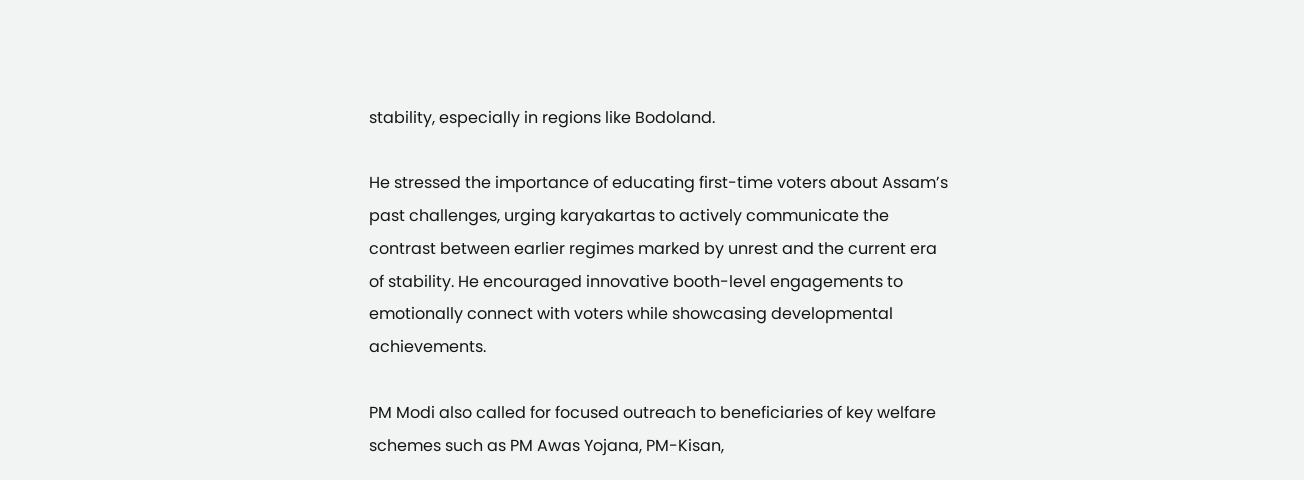stability, especially in regions like Bodoland.

He stressed the importance of educating first-time voters about Assam’s past challenges, urging karyakartas to actively communicate the contrast between earlier regimes marked by unrest and the current era of stability. He encouraged innovative booth-level engagements to emotionally connect with voters while showcasing developmental achievements.

PM Modi also called for focused outreach to beneficiaries of key welfare schemes such as PM Awas Yojana, PM-Kisan,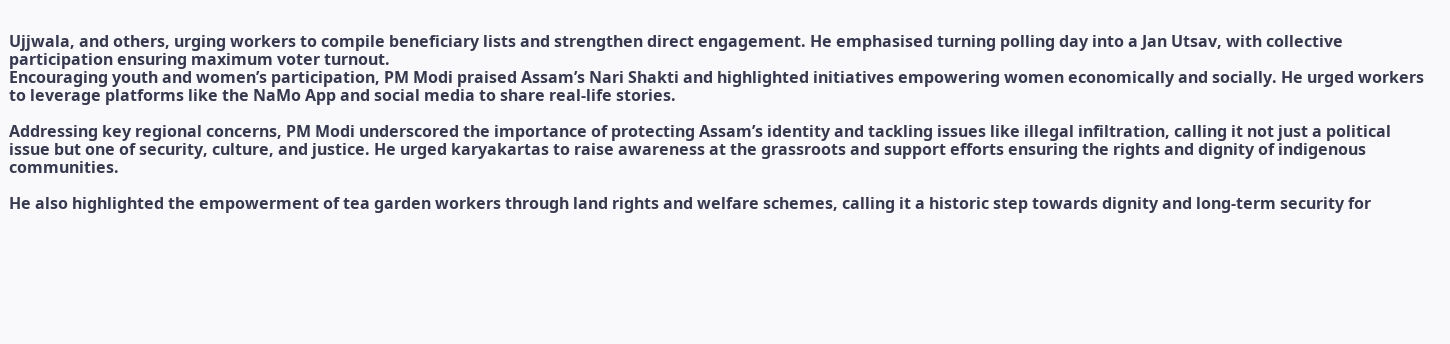Ujjwala, and others, urging workers to compile beneficiary lists and strengthen direct engagement. He emphasised turning polling day into a Jan Utsav, with collective participation ensuring maximum voter turnout.
Encouraging youth and women’s participation, PM Modi praised Assam’s Nari Shakti and highlighted initiatives empowering women economically and socially. He urged workers to leverage platforms like the NaMo App and social media to share real-life stories.

Addressing key regional concerns, PM Modi underscored the importance of protecting Assam’s identity and tackling issues like illegal infiltration, calling it not just a political issue but one of security, culture, and justice. He urged karyakartas to raise awareness at the grassroots and support efforts ensuring the rights and dignity of indigenous communities.

He also highlighted the empowerment of tea garden workers through land rights and welfare schemes, calling it a historic step towards dignity and long-term security for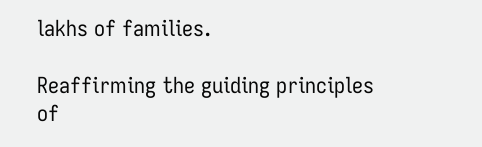lakhs of families.

Reaffirming the guiding principles of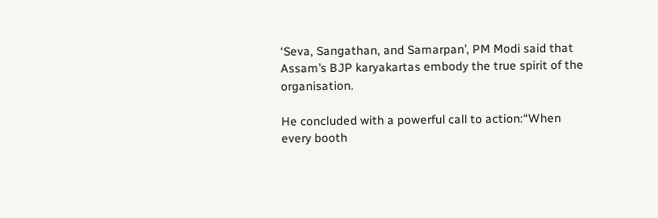‘Seva, Sangathan, and Samarpan’, PM Modi said that Assam’s BJP karyakartas embody the true spirit of the organisation.

He concluded with a powerful call to action:“When every booth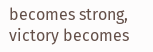becomes strong, victory becomes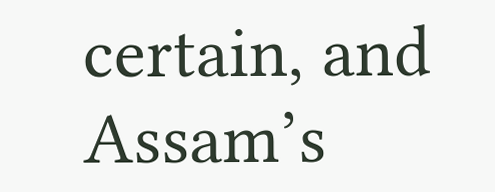certain, and Assam’s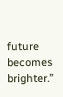future becomes brighter.”